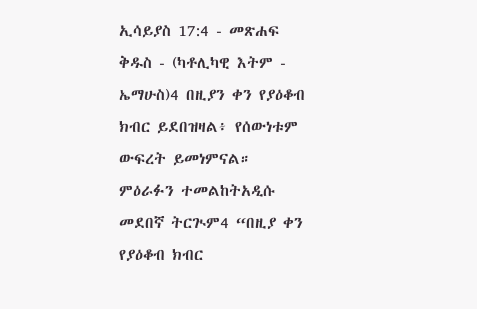ኢሳይያስ 17:4 - መጽሐፍ ቅዱስ - (ካቶሊካዊ እትም - ኤማሁስ)4 በዚያን ቀን የያዕቆብ ክብር ይደበዝዛል፥ የሰውነቱም ውፍረት ይመነምናል። ምዕራፉን ተመልከትአዲሱ መደበኛ ትርጒም4 “በዚያ ቀን የያዕቆብ ክብር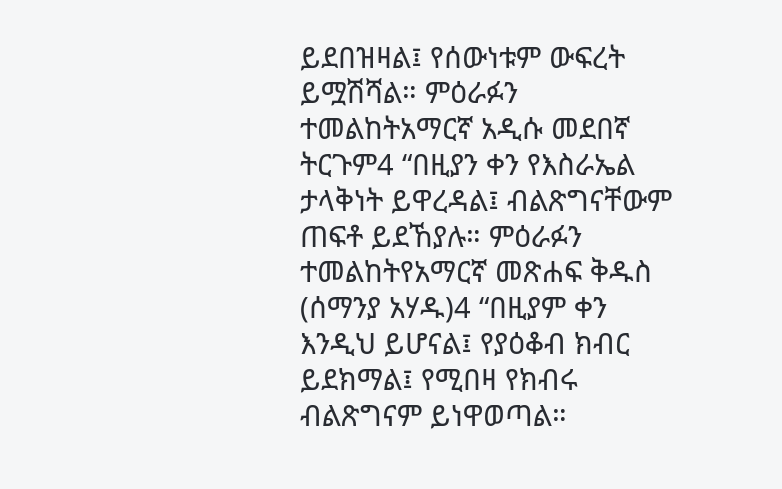ይደበዝዛል፤ የሰውነቱም ውፍረት ይሟሽሻል። ምዕራፉን ተመልከትአማርኛ አዲሱ መደበኛ ትርጉም4 “በዚያን ቀን የእስራኤል ታላቅነት ይዋረዳል፤ ብልጽግናቸውም ጠፍቶ ይደኸያሉ። ምዕራፉን ተመልከትየአማርኛ መጽሐፍ ቅዱስ (ሰማንያ አሃዱ)4 “በዚያም ቀን እንዲህ ይሆናል፤ የያዕቆብ ክብር ይደክማል፤ የሚበዛ የክብሩ ብልጽግናም ይነዋወጣል።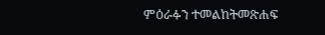ምዕራፉን ተመልከትመጽሐፍ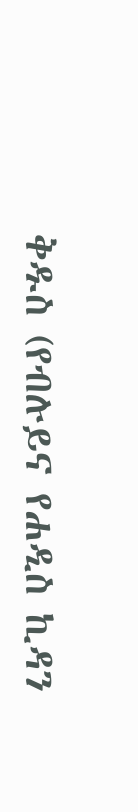ቅዱስ (የብሉይና የሐዲስ ኪዳን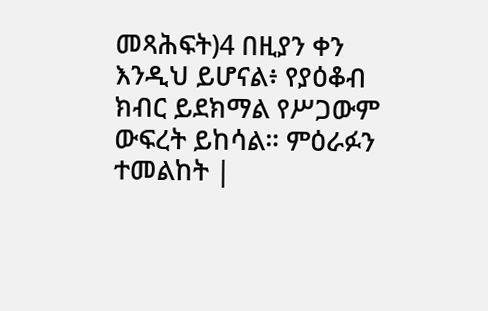መጻሕፍት)4 በዚያን ቀን እንዲህ ይሆናል፥ የያዕቆብ ክብር ይደክማል የሥጋውም ውፍረት ይከሳል። ምዕራፉን ተመልከት |